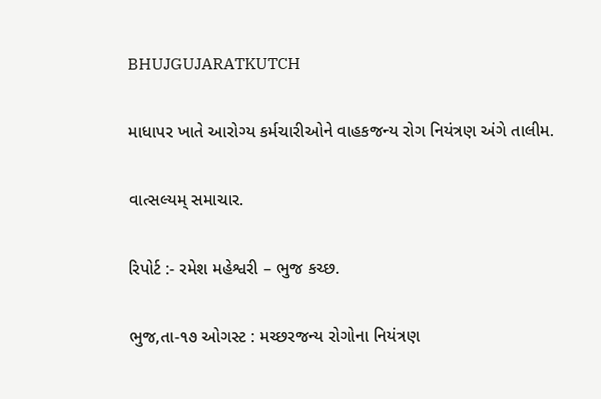BHUJGUJARATKUTCH

માધાપર ખાતે આરોગ્ય કર્મચારીઓને વાહકજન્ય રોગ નિયંત્રણ અંગે તાલીમ.

વાત્સલ્યમ્ સમાચાર.

રિપોર્ટ :- રમેશ મહેશ્વરી – ભુજ કચ્છ.

ભુજ,તા-૧૭ ઓગસ્ટ : મચ્છરજન્ય રોગોના નિયંત્રણ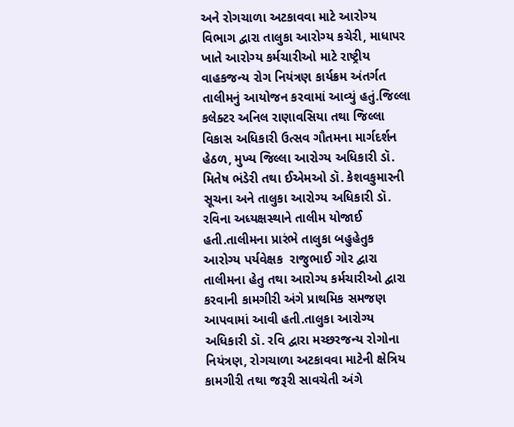અને રોગચાળા અટકાવવા માટે આરોગ્ય વિભાગ દ્વારા તાલુકા આરોગ્ય કચેરી, માધાપર ખાતે આરોગ્ય કર્મચારીઓ માટે રાષ્ટ્રીય વાહકજન્ય રોગ નિયંત્રણ કાર્યક્રમ અંતર્ગત તાલીમનું આયોજન કરવામાં આવ્યું હતું.જિલ્લા કલેક્ટર અનિલ રાણાવસિયા તથા જિલ્લા વિકાસ અધિકારી ઉત્સવ ગૌતમના માર્ગદર્શન હેઠળ, મુખ્ય જિલ્લા આરોગ્ય અધિકારી ડૉ. મિતેષ ભંડેરી તથા ઈએમઓ ડૉ. કેશવકુમારની સૂચના અને તાલુકા આરોગ્ય અધિકારી ડૉ. રવિના અધ્યક્ષસ્થાને તાલીમ યોજાઈ હતી.તાલીમના પ્રારંભે તાલુકા બહુહેતુક આરોગ્ય પર્યવેક્ષક  રાજુભાઈ ગોર દ્વારા તાલીમના હેતુ તથા આરોગ્ય કર્મચારીઓ દ્વારા કરવાની કામગીરી અંગે પ્રાથમિક સમજણ આપવામાં આવી હતી.તાલુકા આરોગ્ય અધિકારી ડૉ. રવિ દ્વારા મચ્છરજન્ય રોગોના નિયંત્રણ, રોગચાળા અટકાવવા માટેની ક્ષેત્રિય કામગીરી તથા જરૂરી સાવચેતી અંગે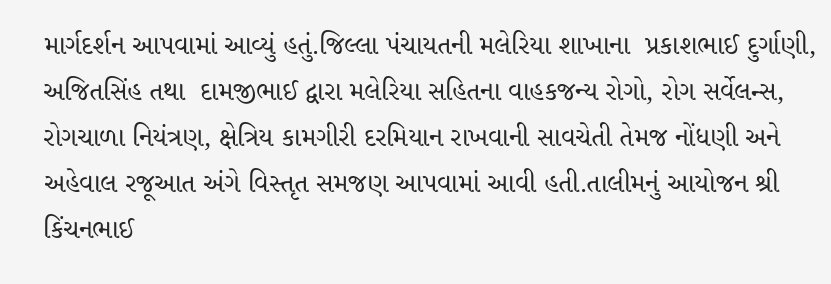માર્ગદર્શન આપવામાં આવ્યું હતું.જિલ્લા પંચાયતની મલેરિયા શાખાના  પ્રકાશભાઈ દુર્ગાણી, અજિતસિંહ તથા  દામજીભાઈ દ્વારા મલેરિયા સહિતના વાહકજન્ય રોગો, રોગ સર્વેલન્સ, રોગચાળા નિયંત્રણ, ક્ષેત્રિય કામગીરી દરમિયાન રાખવાની સાવચેતી તેમજ નોંધણી અને અહેવાલ રજૂઆત અંગે વિસ્તૃત સમજણ આપવામાં આવી હતી.તાલીમનું આયોજન શ્રી કિંચનભાઈ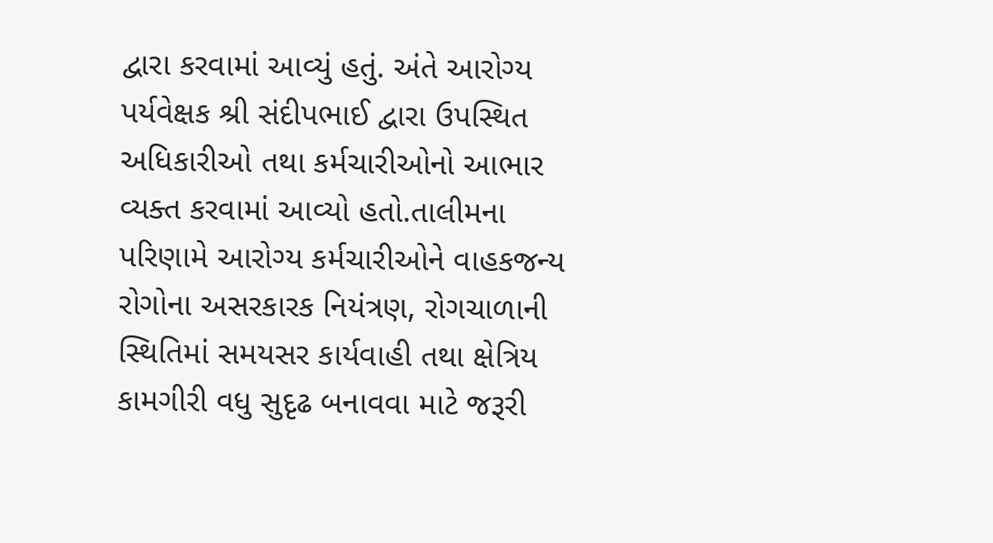દ્વારા કરવામાં આવ્યું હતું. અંતે આરોગ્ય પર્યવેક્ષક શ્રી સંદીપભાઈ દ્વારા ઉપસ્થિત અધિકારીઓ તથા કર્મચારીઓનો આભાર વ્યક્ત કરવામાં આવ્યો હતો.તાલીમના પરિણામે આરોગ્ય કર્મચારીઓને વાહકજન્ય રોગોના અસરકારક નિયંત્રણ, રોગચાળાની સ્થિતિમાં સમયસર કાર્યવાહી તથા ક્ષેત્રિય કામગીરી વધુ સુદૃઢ બનાવવા માટે જરૂરી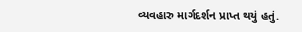વ્યવહારુ માર્ગદર્શન પ્રાપ્ત થયું હતું.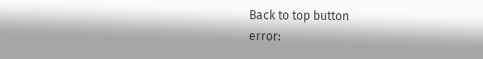Back to top button
error: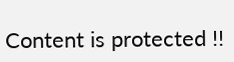Content is protected !!